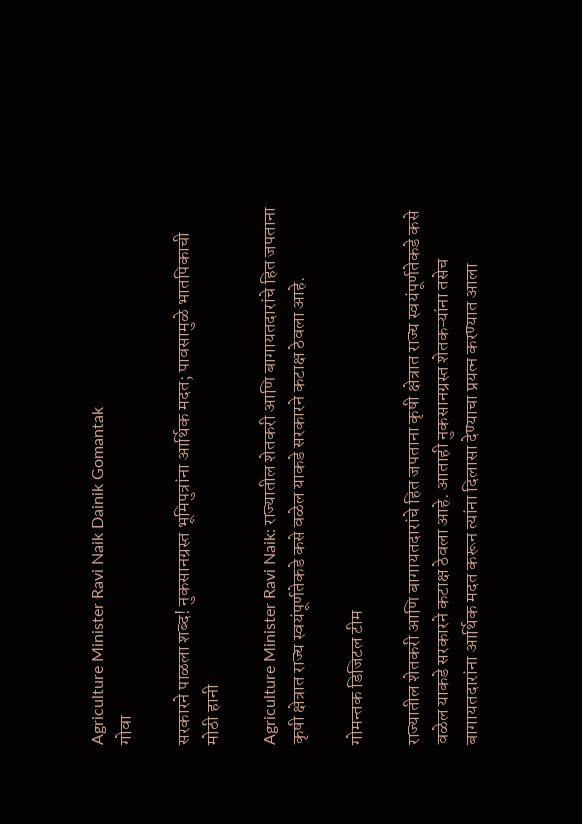Agriculture Minister Ravi Naik Dainik Gomantak
गोवा

सरकारने पाळला शब्द! नुकसानग्रस्त भूमिपुत्रांना आर्थिक मदत; पावसामुळे भातपिकाची मोठी हानी

Agriculture Minister Ravi Naik: राज्यातील शेतकरी आणि बागायतदारांचे हित जपताना कृषी क्षेत्रात राज्य स्वयंपूर्णतेकडे कसे वळेल याकडे सरकारने कटाक्ष ठेवला आहे.

गोमन्तक डिजिटल टीम

राज्यातील शेतकरी आणि बागायतदारांचे हित जपताना कृषी क्षेत्रात राज्य स्वयंपूर्णतेकडे कसे वळेल याकडे सरकारने कटाक्ष ठेवला आहे. आताही नुकसानग्रस्त शेतकऱ्यांना तसेच बागायतदारांना आर्थिक मदत करून त्यांना दिलासा देण्याचा प्रयत्न करण्यात आला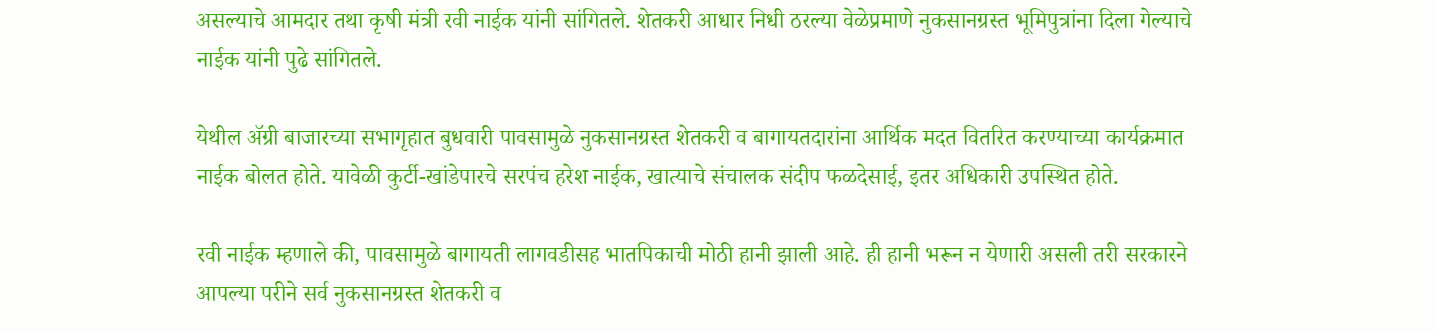असल्याचे आमदार तथा कृषी मंत्री रवी नाईक यांनी सांगितले. शेतकरी आधार निधी ठरल्या वेळेप्रमाणे नुकसानग्रस्त भूमिपुत्रांना दिला गेल्याचे नाईक यांनी पुढे सांगितले.

येथील ॲग्री बाजारच्या सभागृहात बुधवारी पावसामुळे नुकसानग्रस्त शेतकरी व बागायतदारांना आर्थिक मदत वितरित करण्याच्या कार्यक्रमात नाईक बोलत होते. यावेळी कुर्टी-खांडेपारचे सरपंच हरेश नाईक, खात्याचे संचालक संदीप फळदेसाई, इतर अधिकारी उपस्थित होते.

रवी नाईक म्हणाले की, पावसामुळे बागायती लागवडीसह भातपिकाची मोठी हानी झाली आहे. ही हानी भरून न येणारी असली तरी सरकारने आपल्या परीने सर्व नुकसानग्रस्त शेतकरी व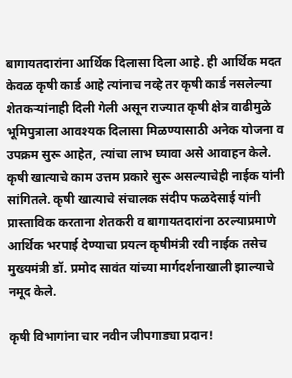बागायतदारांना आर्थिक दिलासा दिला आहे. ही आर्थिक मदत केवळ कृषी कार्ड आहे त्यांनाच नव्हे तर कृषी कार्ड नसलेल्या शेतकऱ्यांनाही दिली गेली असून राज्यात कृषी क्षेत्र वाढीमुळे भूमिपुत्राला आवश्‍यक दिलासा मिळण्यासाठी अनेक योजना व उपक्रम सुरू आहेत, त्यांचा लाभ घ्यावा असे आवाहन केले. कृषी खात्याचे काम उत्तम प्रकारे सुरू असल्याचेही नाईक यांनी सांगितले. कृषी खात्याचे संचालक संदीप फळदेसाई यांनी प्रास्ताविक करताना शेतकरी व बागायतदारांना ठरल्याप्रमाणे आर्थिक भरपाई देण्याचा प्रयत्न कृषीमंत्री रवी नाईक तसेच मुख्यमंत्री डॉ. प्रमोद सावंत यांच्या मार्गदर्शनाखाली झाल्याचे नमूद केले.

कृषी विभागांना चार नवीन जीपगाड्या प्रदान!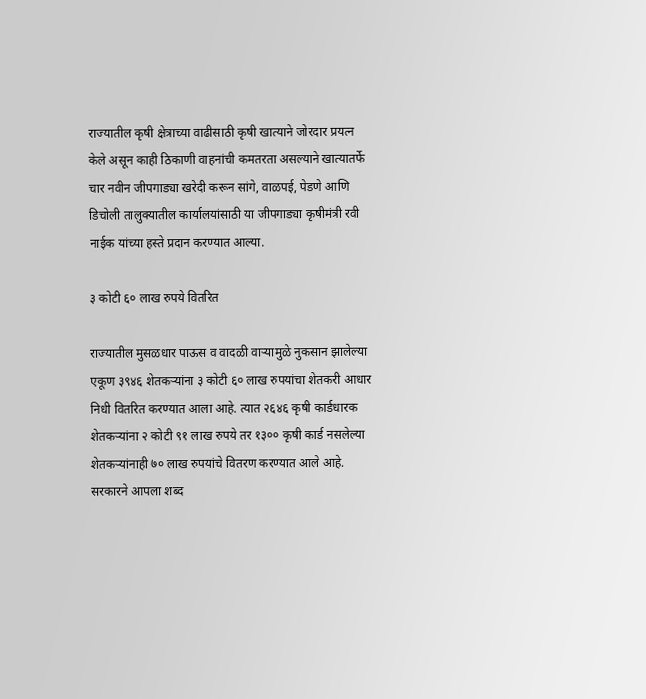राज्यातील कृषी क्षेत्राच्या वाढीसाठी कृषी खात्याने जोरदार प्रयत्न केले असून काही ठिकाणी वाहनांची कमतरता असल्याने खात्यातर्फे चार नवीन जीपगाड्या खरेदी करून सांगे, वाळपई, पेडणे आणि डिचोली तालुक्यातील कार्यालयांसाठी या जीपगाड्या कृषीमंत्री रवी नाईक यांच्या हस्ते प्रदान करण्यात आल्या.

३ कोटी ६० लाख रुपये वितरित

राज्यातील मुसळधार पाऊस व वादळी वाऱ्यामुळे नुकसान झालेल्या एकूण ३९४६ शेतकऱ्यांना ३ कोटी ६० लाख रुपयांचा शेतकरी आधार निधी वितरित करण्यात आला आहे. त्यात २६४६ कृषी कार्डधारक शेतकऱ्यांना २ कोटी ९१ लाख रुपये तर १३०० कृषी कार्ड नसलेल्या शेतकऱ्यांनाही ७० लाख रुपयांचे वितरण करण्यात आले आहे. सरकारने आपला शब्द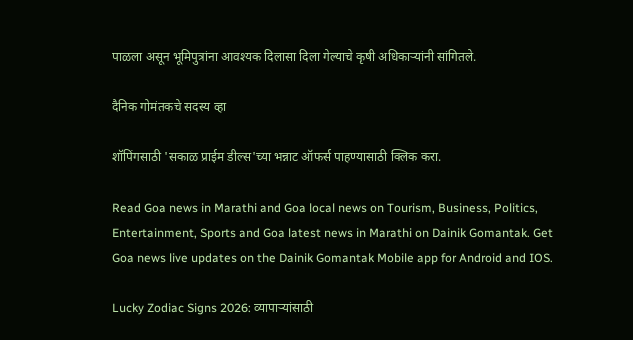पाळला असून भूमिपुत्रांना आवश्‍यक दिलासा दिला गेल्याचे कृषी अधिकाऱ्यांनी सांगितले.

दैनिक गोमंतकचे सदस्य व्हा

शॉपिंगसाठी 'सकाळ प्राईम डील्स'च्या भन्नाट ऑफर्स पाहण्यासाठी क्लिक करा.

Read Goa news in Marathi and Goa local news on Tourism, Business, Politics, Entertainment, Sports and Goa latest news in Marathi on Dainik Gomantak. Get Goa news live updates on the Dainik Gomantak Mobile app for Android and IOS.

Lucky Zodiac Signs 2026: व्यापाऱ्यांसाठी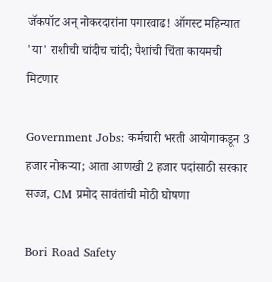जॅकपॉट अन् नोकरदारांना पगारवाढ! ऑगस्ट महिन्यात 'या' राशीची चांदीच चांदी; पैशांची चिंता कायमची मिटणार

Government Jobs: कर्मचारी भरती आयोगाकडून 3 हजार नोकऱ्या; आता आणखी 2 हजार पदांसाठी सरकार सज्ज, CM प्रमोद सावंतांची मोठी घोषणा

Bori Road Safety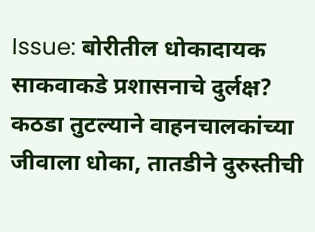Issue: बोरीतील धोकादायक साकवाकडे प्रशासनाचे दुर्लक्ष? कठडा तुटल्याने वाहनचालकांच्या जीवाला धोका, तातडीने दुरुस्तीची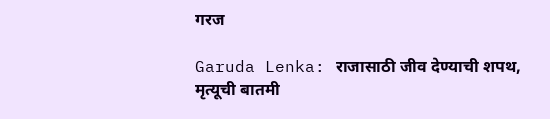गरज

Garuda Lenka: राजासाठी जीव देण्याची शपथ, मृत्यूची बातमी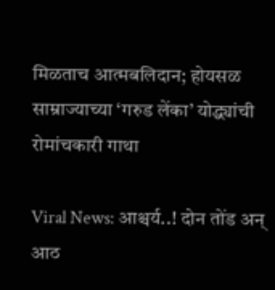मिळताच आत्मबलिदान; होयसळ साम्राज्याच्या ‘गरुड लेंका’ योद्ध्यांची रोमांचकारी गाथा

Viral News: आश्चर्य..! दोन तोंड अन् आठ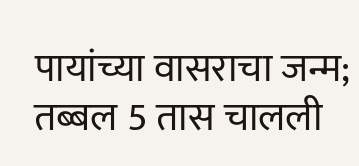पायांच्या वासराचा जन्म; तब्बल 5 तास चालली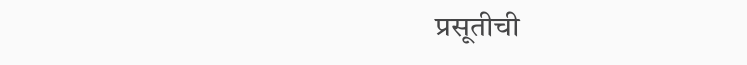प्रसूतीची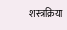शस्त्रक्रिया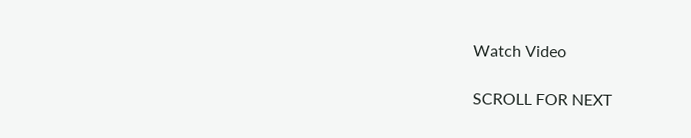Watch Video

SCROLL FOR NEXT